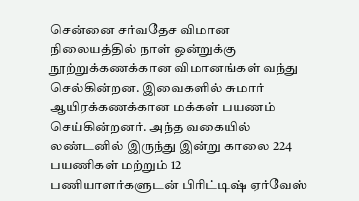சென்னை சர்வதேச விமான நிலையத்தில் நாள் ஒன்றுக்கு நூற்றுக்கணக்கான விமானங்கள் வந்து செல்கின்றன. இவைகளில் சுமார் ஆயிரக்கணக்கான மக்கள் பயணம் செய்கின்றனர். அந்த வகையில் லண்டனில் இருந்து இன்று காலை 224 பயணிகள் மற்றும் 12 பணியாளர்களுடன் பிரிட்டிஷ் ஏர்வேஸ்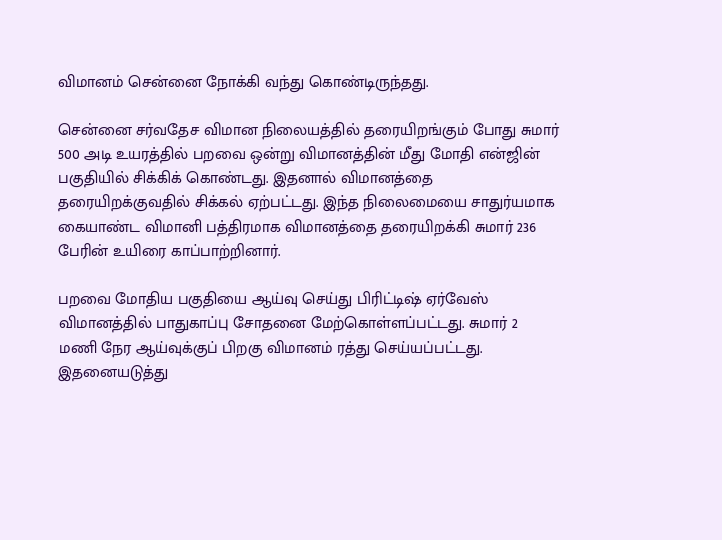விமானம் சென்னை நோக்கி வந்து கொண்டிருந்தது.

சென்னை சர்வதேச விமான நிலையத்தில் தரையிறங்கும் போது சுமார் 500 அடி உயரத்தில் பறவை ஒன்று விமானத்தின் மீது மோதி என்ஜின் பகுதியில் சிக்கிக் கொண்டது. இதனால் விமானத்தை தரையிறக்குவதில் சிக்கல் ஏற்பட்டது. இந்த நிலைமையை சாதுர்யமாக கையாண்ட விமானி பத்திரமாக விமானத்தை தரையிறக்கி சுமார் 236 பேரின் உயிரை காப்பாற்றினார்.

பறவை மோதிய பகுதியை ஆய்வு செய்து பிரிட்டிஷ் ஏர்வேஸ் விமானத்தில் பாதுகாப்பு சோதனை மேற்கொள்ளப்பட்டது. சுமார் 2 மணி நேர ஆய்வுக்குப் பிறகு விமானம் ரத்து செய்யப்பட்டது. இதனையடுத்து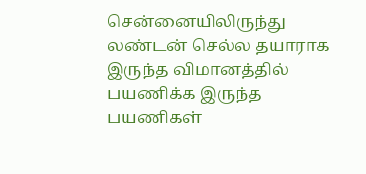சென்னையிலிருந்து லண்டன் செல்ல தயாராக இருந்த விமானத்தில் பயணிக்க இருந்த பயணிகள்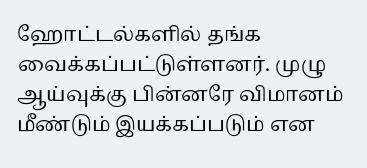ஹோட்டல்களில் தங்க வைக்கப்பட்டுள்ளனர். முழு ஆய்வுக்கு பின்னரே விமானம் மீண்டும் இயக்கப்படும் என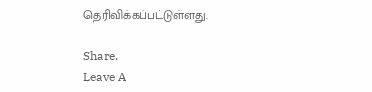தெரிவிக்கப்பட்டுள்ளது.

Share.
Leave A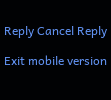Reply Cancel Reply

Exit mobile version